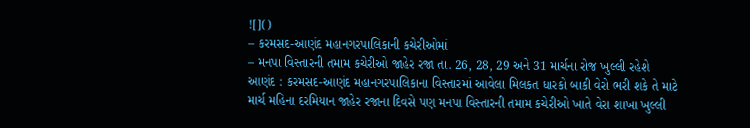![]()
– કરમસદ-આણંદ મહાનગરપાલિકાની કચેરીઓમાં
– મનપા વિસ્તારની તમામ કચેરીઓ જાહેર રજા તા. 26, 28, 29 અને 31 માર્ચના રોજ ખુલ્લી રહેશે
આણંદ : કરમસદ-આણંદ મહાનગરપાલિકાના વિસ્તારમાં આવેલા મિલકત ધારકો બાકી વેરો ભરી શકે તે માટે માર્ચ મહિના દરમિયાન જાહેર રજાના દિવસે પણ મનપા વિસ્તારની તમામ કચેરીઓ ખાતે વેરા શાખા ખુલ્લી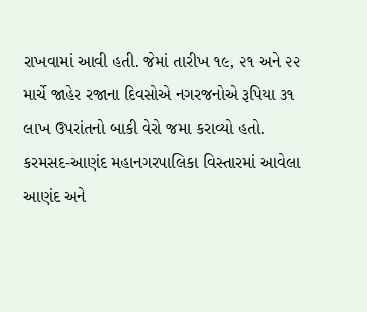રાખવામાં આવી હતી. જેમાં તારીખ ૧૯, ૨૧ અને ૨૨ માર્ચે જાહેર રજાના દિવસોએ નગરજનોએ રૂપિયા ૩૧ લાખ ઉપરાંતનો બાકી વેરો જમા કરાવ્યો હતો.
કરમસદ-આણંદ મહાનગરપાલિકા વિસ્તારમાં આવેલા આણંદ અને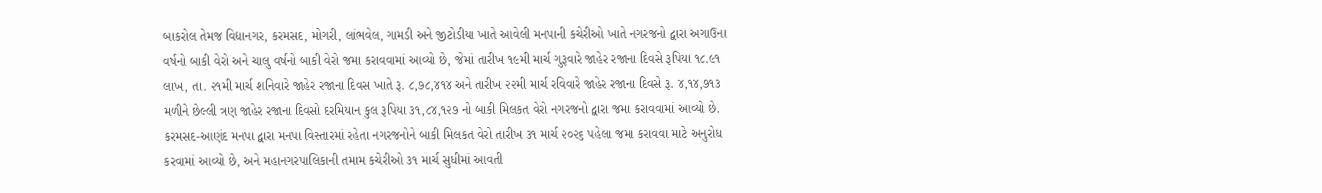બાકરોલ તેમજ વિદ્યાનગર, કરમસદ, મોગરી, લાંભવેલ, ગામડી અને જીટોડીયા ખાતે આવેલી મનપાની કચેરીઓ ખાતે નગરજનો દ્વારા અગાઉના વર્ષનો બાકી વેરો અને ચાલુ વર્ષનો બાકી વેરો જમા કરાવવામાં આવ્યો છે, જેમાં તારીખ ૧૯મી માર્ચ ગુરૂવારે જાહેર રજાના દિવસે રૂપિયા ૧૮.૯૧ લાખ, તા. ૨૧મી માર્ચ શનિવારે જાહેર રજાના દિવસ ખાતે રૂ. ૮,૭૮,૪૧૪ અને તારીખ ૨૨મી માર્ચ રવિવારે જાહેર રજાના દિવસે રૂ. ૪,૧૪,૭૧૩ મળીને છેલ્લી ત્રણ જાહેર રજાના દિવસો દરમિયાન કુલ રૂપિયા ૩૧,૮૪,૧૨૭ નો બાકી મિલકત વેરો નગરજનો દ્વારા જમા કરાવવામાં આવ્યો છે.
કરમસદ-આણંદ મનપા દ્વારા મનપા વિસ્તારમાં રહેતા નગરજનોને બાકી મિલકત વેરો તારીખ ૩૧ માર્ચ ૨૦૨૬ પહેલા જમા કરાવવા માટે અનુરોધ કરવામાં આવ્યો છે, અને મહાનગરપાલિકાની તમામ કચેરીઓ ૩૧ માર્ચ સુધીમાં આવતી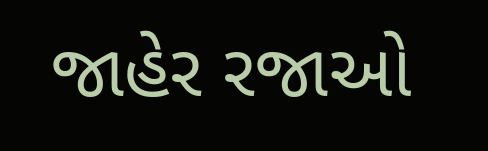જાહેર રજાઓ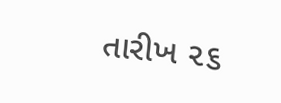તારીખ ૨૬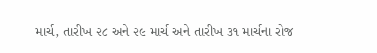માર્ચ, તારીખ ૨૮ અને ૨૯ માર્ચ અને તારીખ ૩૧ માર્ચના રોજ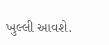ખુલ્લી આવશે.